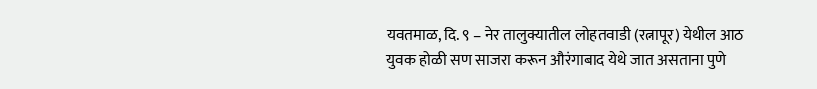यवतमाळ, दि. ९ – नेर तालुक्यातील लोहतवाडी (रत्नापूर) येथील आठ युवक होळी सण साजरा करून औरंगाबाद येथे जात असताना पुणे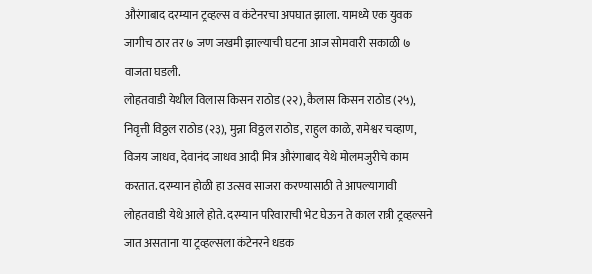औरंगाबाद दरम्यान ट्रव्हल्स व कंटेनरचा अपघात झाला. यामध्ये एक युवक जागीच ठार तर ७ जण जखमी झाल्याची घटना आज सोमवारी सकाळी ७ वाजता घडली.
लोहतवाडी येथील विलास किसन राठोड (२२), कैलास किसन राठोड (२५), निवृत्ती विठ्ठल राठोड (२३), मुन्ना विठ्ठल राठोड, राहुल काळे, रामेश्वर चव्हाण, विजय जाधव, देवानंद जाधव आदी मित्र औरंगाबाद येथे मोलमजुरीचे काम करतात. दरम्यान होळी हा उत्सव साजरा करण्यासाठी ते आपल्यागावी लोहतवाडी येथे आले होते. दरम्यान परिवाराची भेट घेऊन ते काल रात्री ट्रव्हल्सने जात असताना या ट्रव्हल्सला कंटेनरने धडक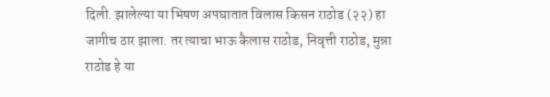दिली. झालेल्या या भिषण अपघातात विलास किसन राठोड (२२) हा जागीच ठार झाला. तर त्याचा भाऊ कैलास राठोड, निवृत्ती राठोड, मुन्ना राठोड हे या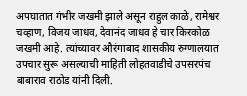अपघातात गंभीर जखमी झाले असून राहुल काळे, रामेश्वर चव्हाण, विजय जाधव, देवानंद जाधव हे चार किरकोळ जखमी आहे. त्यांच्यावर औरंगाबाद शासकीय रुग्णालयात उपचार सुरू असल्याची माहिती लोहतवाडीचे उपसरपंच बाबाराव राठोड यांनी दिली.